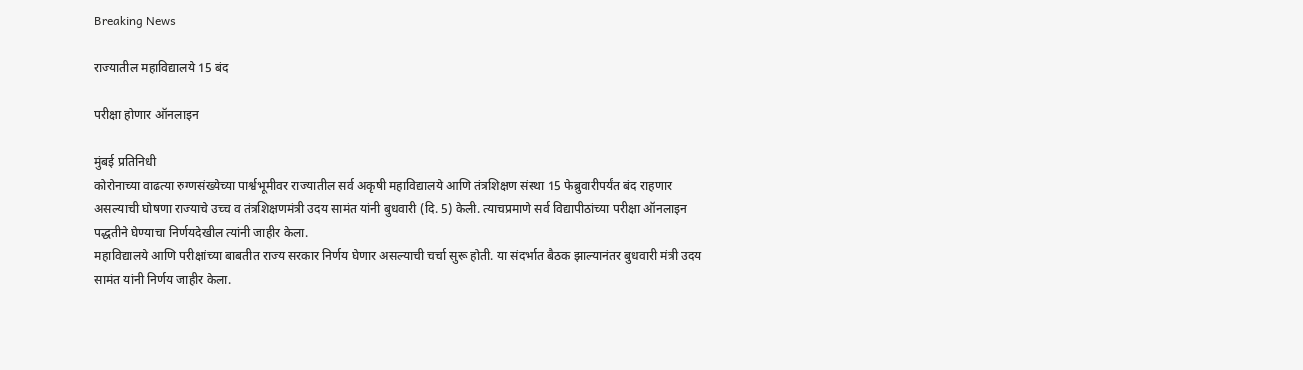Breaking News

राज्यातील महाविद्यालये 15 बंद

परीक्षा होणार ऑनलाइन

मुंबई प्रतिनिधी
कोरोनाच्या वाढत्या रुग्णसंख्येच्या पार्श्वभूमीवर राज्यातील सर्व अकृषी महाविद्यालये आणि तंत्रशिक्षण संस्था 15 फेब्रुवारीपर्यंत बंद राहणार असल्याची घोषणा राज्याचे उच्च व तंत्रशिक्षणमंत्री उदय सामंत यांनी बुधवारी (दि. 5) केली. त्याचप्रमाणे सर्व विद्यापीठांच्या परीक्षा ऑनलाइन पद्धतीने घेण्याचा निर्णयदेखील त्यांनी जाहीर केला.
महाविद्यालये आणि परीक्षांच्या बाबतीत राज्य सरकार निर्णय घेणार असल्याची चर्चा सुरू होती. या संदर्भात बैठक झाल्यानंतर बुधवारी मंत्री उदय सामंत यांनी निर्णय जाहीर केला.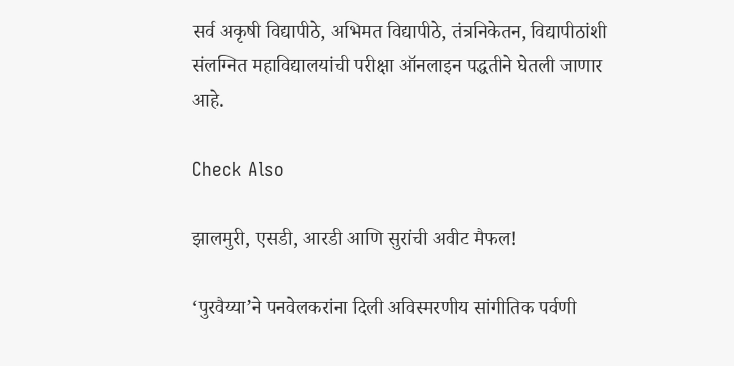सर्व अकृषी विद्यापीठे, अभिमत विद्यापीठे, तंत्रनिकेतन, विद्यापीठांशी संलग्नित महाविद्यालयांची परीक्षा ऑनलाइन पद्धतीने घेतली जाणार आहे.

Check Also

झालमुरी, एसडी, आरडी आणि सुरांची अवीट मैफल!

‘पुरवैय्या‌’ने पनवेलकरांना दिली अविस्मरणीय सांगीतिक पर्वणी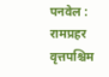पनवेल : रामप्रहर वृत्तपश्चिम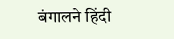बंगालने हिंदी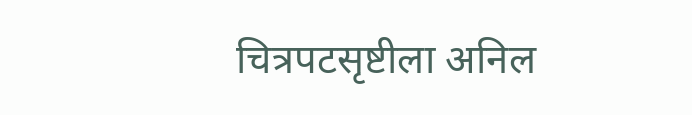चित्रपटसृष्टीला अनिल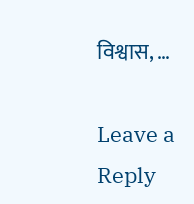विश्वास, …

Leave a Reply